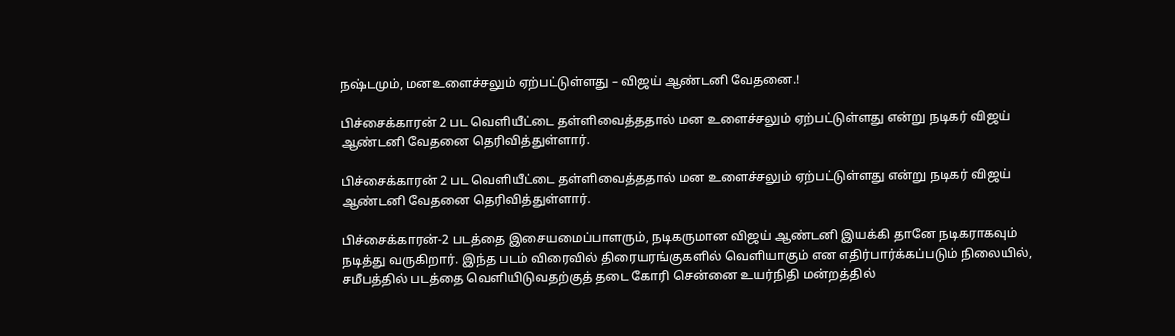நஷ்டமும், மனஉளைச்சலும் ஏற்பட்டுள்ளது – விஜய் ஆண்டனி வேதனை.!

பிச்சைக்காரன் 2 பட வெளியீட்டை தள்ளிவைத்ததால் மன உளைச்சலும் ஏற்பட்டுள்ளது என்று நடிகர் விஜய் ஆண்டனி வேதனை தெரிவித்துள்ளார்.

பிச்சைக்காரன் 2 பட வெளியீட்டை தள்ளிவைத்ததால் மன உளைச்சலும் ஏற்பட்டுள்ளது என்று நடிகர் விஜய் ஆண்டனி வேதனை தெரிவித்துள்ளார்.

பிச்சைக்காரன்-2 படத்தை இசையமைப்பாளரும், நடிகருமான விஜய் ஆண்டனி இயக்கி தானே நடிகராகவும் நடித்து வருகிறார். இந்த படம் விரைவில் திரையரங்குகளில் வெளியாகும் என எதிர்பார்க்கப்படும் நிலையில், சமீபத்தில் படத்தை வெளியிடுவதற்குத் தடை கோரி சென்னை உயர்நிதி மன்றத்தில்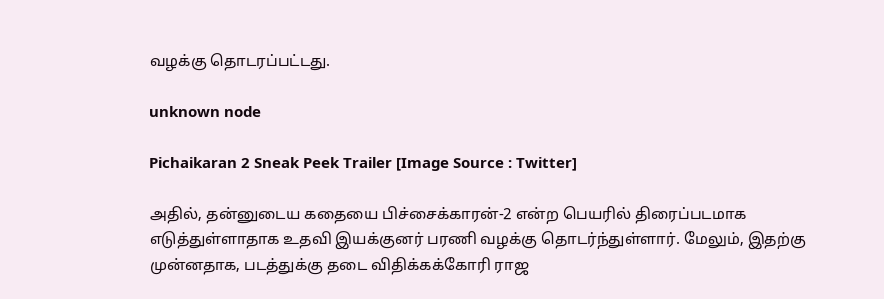வழக்கு தொடரப்பட்டது.

unknown node

Pichaikaran 2 Sneak Peek Trailer [Image Source : Twitter]

அதில், தன்னுடைய கதையை பிச்சைக்காரன்-2 என்ற பெயரில் திரைப்படமாக எடுத்துள்ளாதாக உதவி இயக்குனர் பரணி வழக்கு தொடர்ந்துள்ளார். மேலும், இதற்கு முன்னதாக, படத்துக்கு தடை விதிக்கக்கோரி ராஜ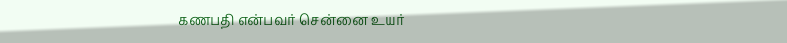கணபதி என்பவர் சென்னை உயர்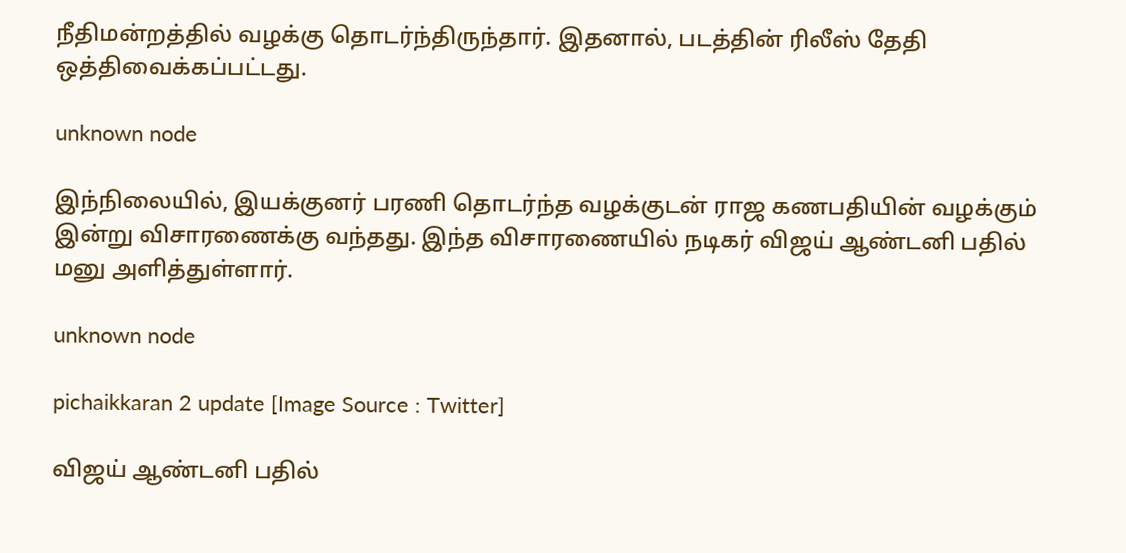நீதிமன்றத்தில் வழக்கு தொடர்ந்திருந்தார். இதனால், படத்தின் ரிலீஸ் தேதி ஒத்திவைக்கப்பட்டது.

unknown node

இந்நிலையில், இயக்குனர் பரணி தொடர்ந்த வழக்குடன் ராஜ கணபதியின் வழக்கும் இன்று விசாரணைக்கு வந்தது. இந்த விசாரணையில் நடிகர் விஜய் ஆண்டனி பதில் மனு அளித்துள்ளார்.

unknown node

pichaikkaran 2 update [Image Source : Twitter]

விஜய் ஆண்டனி பதில்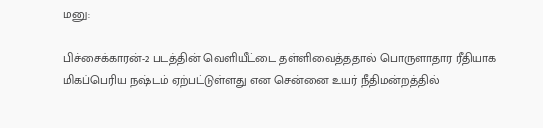மனு:

பிச்சைக்காரன்-2 படத்தின் வெளியீட்டை தள்ளிவைத்ததால் பொருளாதார ரீதியாக மிகப்பெரிய நஷ்டம் ஏற்பட்டுள்ளது என சென்னை உயர் நீதிமன்றத்தில்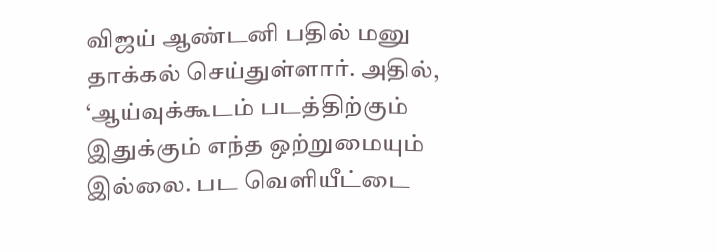விஜய் ஆண்டனி பதில் மனு தாக்கல் செய்துள்ளார். அதில், ‘ஆய்வுக்கூடம் படத்திற்கும் இதுக்கும் எந்த ஒற்றுமையும் இல்லை. பட வெளியீட்டை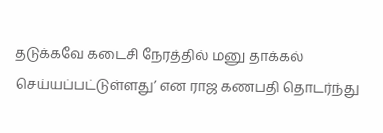தடுக்கவே கடைசி நேரத்தில் மனு தாக்கல் செய்யப்பட்டுள்ளது’ என ராஜ கணபதி தொடர்ந்து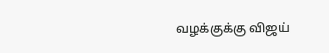வழக்குக்கு விஜய்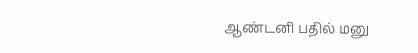ஆண்டனி பதில் மனு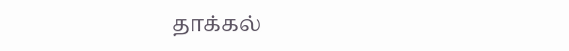தாக்கல்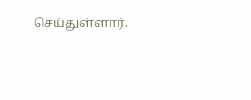செய்துள்ளார்.